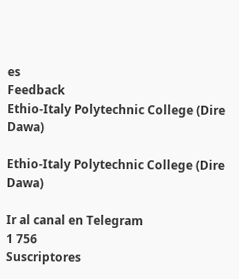es
Feedback
Ethio-Italy Polytechnic College (Dire Dawa)

Ethio-Italy Polytechnic College (Dire Dawa)

Ir al canal en Telegram
1 756
Suscriptores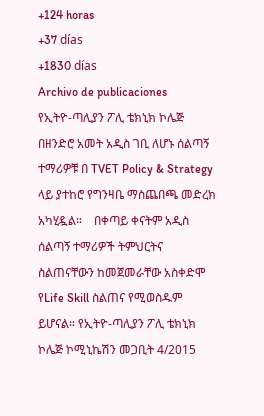+124 horas
+37 días
+1830 días
Archivo de publicaciones
የኢትዮ-ጣሊያን ፖሊ ቴክኒክ ኮሌጅ  በዘንድሮ አመት አዲስ ገቢ ለሆኑ ሰልጣኝ ተማሪዎቹ በ TVET Policy & Strategy ላይ ያተከሮ የግንዛቤ ማስጨበጫ መድረክ አካሂዷል።    በቀጣይ ቀናትም አዲስ ሰልጣኝ ተማሪዎች ትምህርትና ስልጠናቸውን ከመጀመራቸው አስቀድሞ የLife Skill ስልጠና የሚወስዱም ይሆናል። የኢትዮ-ጣሊያን ፖሊ ቴክኒክ ኮሌጅ ኮሚኒኬሽን መጋቢት 4/2015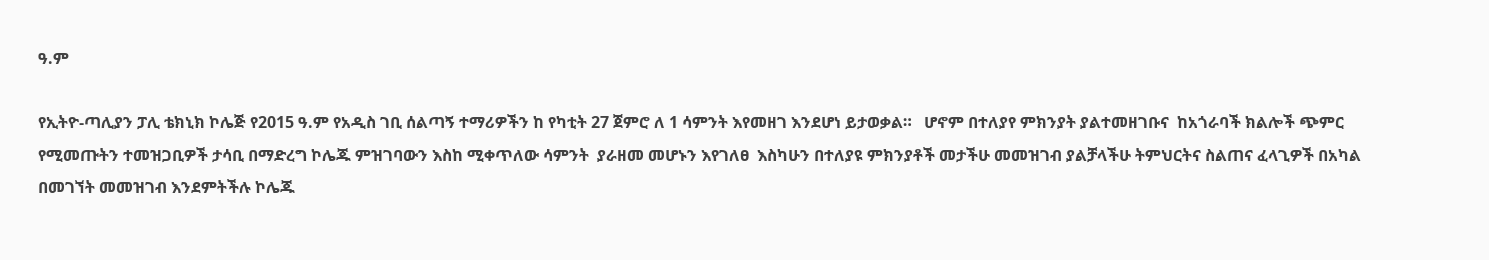ዓ.ም

የኢትዮ-ጣሊያን ፓሊ ቴክኒክ ኮሌጅ የ2015 ዓ.ም የአዲስ ገቢ ሰልጣኝ ተማሪዎችን ከ የካቲት 27 ጀምሮ ለ 1 ሳምንት እየመዘገ እንደሆነ ይታወቃል።   ሆኖም በተለያየ ምክንያት ያልተመዘገቡና  ከአጎራባች ክልሎች ጭምር የሚመጡትን ተመዝጋቢዎች ታሳቢ በማድረግ ኮሌጁ ምዝገባውን እስከ ሚቀጥለው ሳምንት  ያራዘመ መሆኑን እየገለፀ  እስካሁን በተለያዩ ምክንያቶች መታችሁ መመዝገብ ያልቻላችሁ ትምህርትና ስልጠና ፈላጊዎች በአካል በመገኘት መመዝገብ እንደምትችሉ ኮሌጁ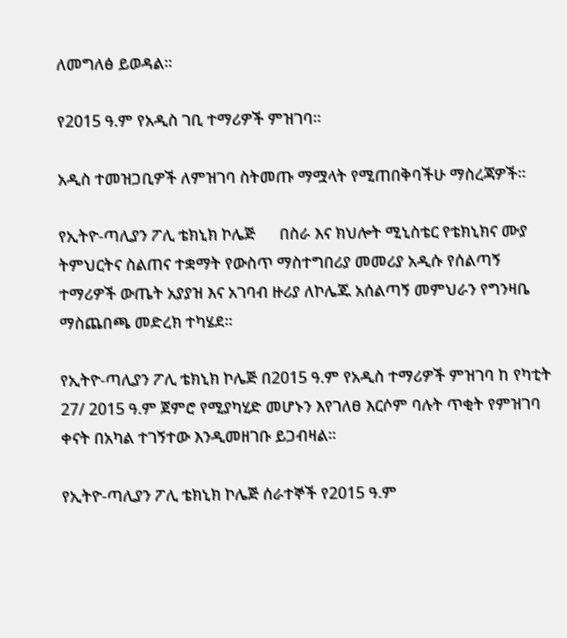ለመግለፅ ይወዳል።

የ2015 ዓ.ም የአዲስ ገቢ ተማሪዎች ምዝገባ።

አዲስ ተመዝጋቢዎች ለምዝገባ ስትመጡ ማሟላት የሚጠበቅባችሁ ማስረጃዎች።

የኢትዮ-ጣሊያን ፖሊ ቴክኒክ ኮሌጅ      በስራ እና ክህሎት ሚኒስቴር የቴክኒክና ሙያ ትምህርትና ስልጠና ተቋማት የውስጥ ማስተግበሪያ መመሪያ አዲሱ የሰልጣኝ ተማሪዎች ውጤት አያያዝ እና አገባብ ዙሪያ ለኮሌጁ አሰልጣኝ መምህራን የግንዛቤ ማስጨበጫ መድረክ ተካሄደ።

የኢትዮ-ጣሊያን ፖሊ ቴክኒክ ኮሌጅ በ2015 ዓ.ም የአዲስ ተማሪዎች ምዝገባ ከ የካቲት 27/ 2015 ዓ.ም ጀምሮ የሚያካሂድ መሆኑን እየገለፀ እርሶም ባሉት ጥቂት የምዝገባ ቀናት በአካል ተገኝተው እንዲመዘገቡ ይጋብዛል።

የኢትዮ-ጣሊያን ፖሊ ቴክኒክ ኮሌጅ ሰራተኞች የ2015 ዓ.ም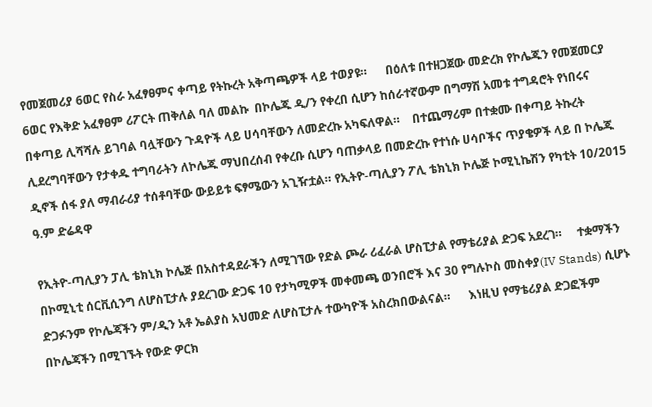የመጀመሪያ 6ወር የስራ አፈፃፀምና ቀጣይ የትኩረት አቅጣጫዎች ላይ ተወያዩ።      በዕለቱ በተዘጋጀው መድረክ የኮሌጁን የመጀመርያ 6ወር የእቅድ አፈፃፀም ሪፖርት ጠቅለል ባለ መልኩ  በኮሌጁ ዲ/ን የቀረበ ሲሆን ከሰራተኛውም በግማሽ አመቱ ተግዳሮት የነበሩና በቀጣይ ሊሻሻሉ ይገባል ባሏቸውን ጉዳዮች ላይ ሀሳባቸውን ለመድረኩ አካፍለዋል።    በተጨማሪም በተቋሙ በቀጣይ ትኩረት ሊደረግባቸውን የታቀዱ ተግባራትን ለኮሌጁ ማህበረሰብ የቀረቡ ሲሆን ባጠቃላይ በመድረኩ የተነሱ ሀሳቦችና ጥያቄዎች ላይ በ ኮሌጁ ዲኖች ሰፋ ያለ ማብራሪያ ተሰቶባቸው ውይይቱ ፍፃሜውን አጊዥቷል። የኢትዮ-ጣሊያን ፖሊ ቴክኒክ ኮሌጅ ኮሚኒኬሽን የካቲት 10/2015 ዓ.ም ድሬዳዋ

የኢትዮ-ጣሊያን ፓሊ ቴክኒክ ኮሌጅ በአስተዳደራችን ለሚገኘው የድል ጮራ ሪፈራል ሆስፒታል የማቴሪያል ድጋፍ አደረገ።     ተቋማችን በኮሚኒቲ ሰርቪሲንግ ለሆስፒታሉ ያደረገው ድጋፍ 10 የታካሚዎች መቀመጫ ወንበሮች እና 30 የግሉኮስ መስቀያ(IV Stands) ሲሆኑ ድጋፉንም የኮሌጃችን ም/ዲን አቶ ኤልያስ አህመድ ለሆስፒታሉ ተውካዮች አስረክበውልናል።      እነዚህ የማቴሪያል ድጋፎችም በኮሌጃችን በሚገኙት የውድ ዎርክ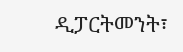ዲፓርትመንት፣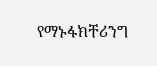የማኑፋክቸሪንግ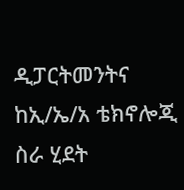ዲፓርትመንትና ከኢ/ኤ/አ ቴክኖሎጂ ስራ ሂደት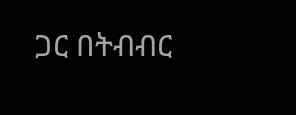ጋር በትብብር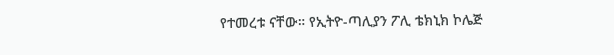የተመረቱ ናቸው። የኢትዮ-ጣሊያን ፖሊ ቴክኒክ ኮሌጅ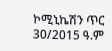ኮሚኒኬሽን ጥር 30/2015 ዓ.ም